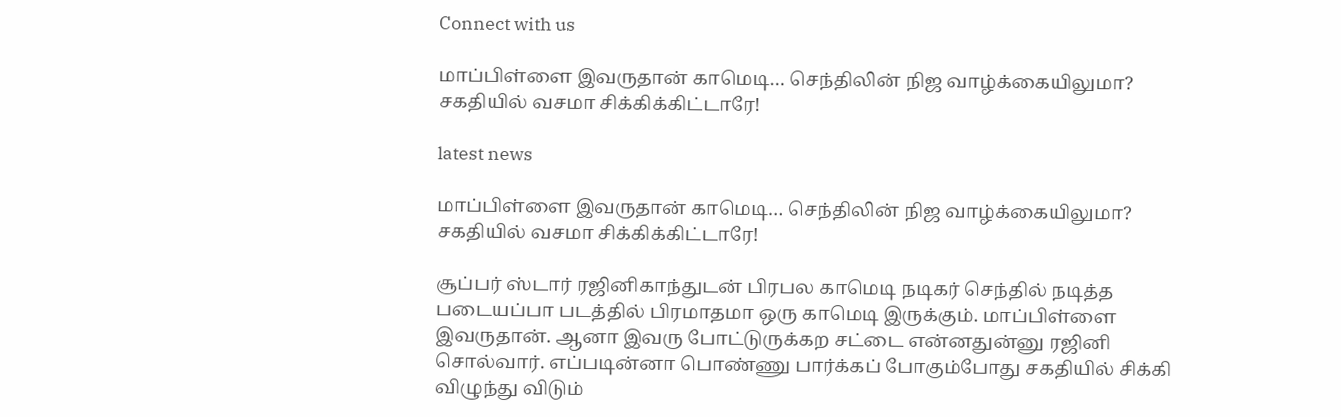Connect with us

மாப்பிள்ளை இவருதான் காமெடி… செந்திலின் நிஜ வாழ்க்கையிலுமா? சகதியில் வசமா சிக்கிக்கிட்டாரே!

latest news

மாப்பிள்ளை இவருதான் காமெடி… செந்திலின் நிஜ வாழ்க்கையிலுமா? சகதியில் வசமா சிக்கிக்கிட்டாரே!

சூப்பர் ஸ்டார் ரஜினிகாந்துடன் பிரபல காமெடி நடிகர் செந்தில் நடித்த படையப்பா படத்தில் பிரமாதமா ஒரு காமெடி இருக்கும். மாப்பிள்ளை இவருதான். ஆனா இவரு போட்டுருக்கற சட்டை என்னதுன்னு ரஜினி சொல்வார். எப்படின்னா பொண்ணு பார்க்கப் போகும்போது சகதியில் சிக்கி விழுந்து விடும்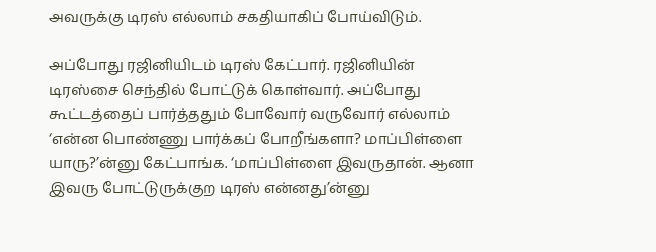அவருக்கு டிரஸ் எல்லாம் சகதியாகிப் போய்விடும்.

அப்போது ரஜினியிடம் டிரஸ் கேட்பார். ரஜினியின் டிரஸ்சை செந்தில் போட்டுக் கொள்வார். அப்போது கூட்டத்தைப் பார்த்ததும் போவோர் வருவோர் எல்லாம் ‘என்ன பொண்ணு பார்க்கப் போறீங்களா? மாப்பிள்ளை யாரு?’ன்னு கேட்பாங்க. ‘மாப்பிள்ளை இவருதான். ஆனா இவரு போட்டுருக்குற டிரஸ் என்னது’ன்னு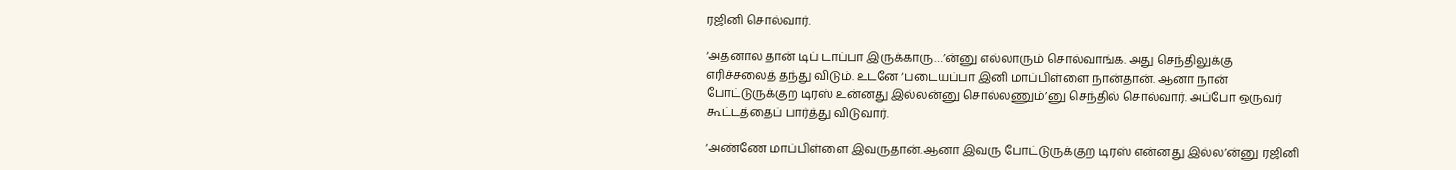ரஜினி சொல்வார்.

‘அதனால தான் டிப் டாப்பா இருக்காரு…’ன்னு எல்லாரும் சொல்வாங்க. அது செந்திலுக்கு எரிச்சலைத் தந்து விடும். உடனே ‘படையப்பா இனி மாப்பிள்ளை நான்தான். ஆனா நான் போட்டுருக்குற டிரஸ் உன்னது இல்லன்னு சொல்லணும்’னு செந்தில் சொல்வார். அப்போ ஒருவர் கூட்டத்தைப் பார்த்து விடுவார்.

‘அண்ணே மாப்பிள்ளை இவருதான்.ஆனா இவரு போட்டுருக்குற டிரஸ் என்னது இல்ல’ன்னு ரஜினி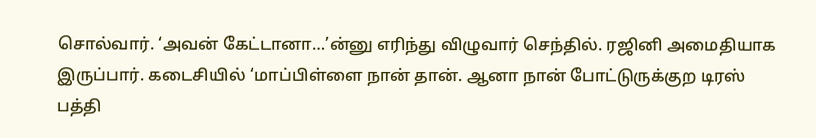சொல்வார். ‘அவன் கேட்டானா…’ன்னு எரிந்து விழுவார் செந்தில். ரஜினி அமைதியாக இருப்பார். கடைசியில் ‘மாப்பிள்ளை நான் தான். ஆனா நான் போட்டுருக்குற டிரஸ் பத்தி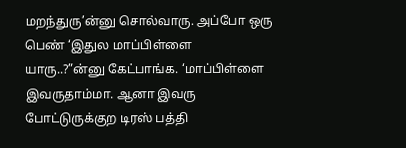மறந்துரு’ன்னு சொல்வாரு. அப்போ ஒரு பெண் ‘இதுல மாப்பிள்ளை யாரு..?”ன்னு கேட்பாங்க. ‘மாப்பிள்ளை இவருதாம்மா. ஆனா இவரு போட்டுருக்குற டிரஸ் பத்தி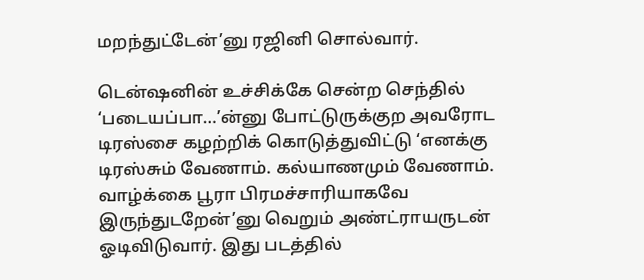மறந்துட்டேன்’னு ரஜினி சொல்வார்.

டென்ஷனின் உச்சிக்கே சென்ற செந்தில் ‘படையப்பா…’ன்னு போட்டுருக்குற அவரோட டிரஸ்சை கழற்றிக் கொடுத்துவிட்டு ‘எனக்கு டிரஸ்சும் வேணாம். கல்யாணமும் வேணாம். வாழ்க்கை பூரா பிரமச்சாரியாகவே இருந்துடறேன்’னு வெறும் அண்ட்ராயருடன் ஓடிவிடுவார். இது படத்தில்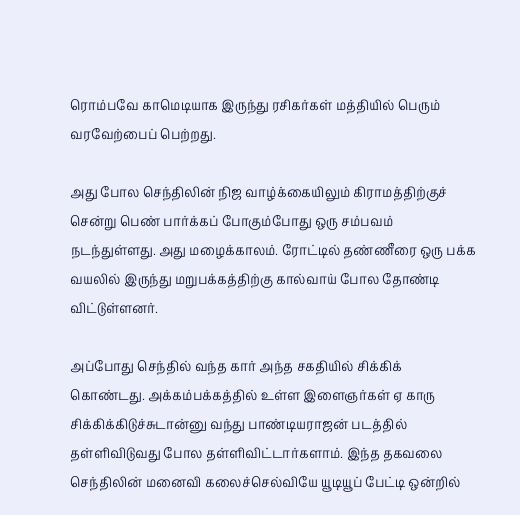ரொம்பவே காமெடியாக இருந்து ரசிகர்கள் மத்தியில் பெரும் வரவேற்பைப் பெற்றது.

அது போல செந்திலின் நிஜ வாழ்க்கையிலும் கிராமத்திற்குச் சென்று பெண் பார்க்கப் போகும்போது ஒரு சம்பவம் நடந்துள்ளது. அது மழைக்காலம். ரோட்டில் தண்ணீரை ஒரு பக்க வயலில் இருந்து மறுபக்கத்திற்கு கால்வாய் போல தோண்டி விட்டுள்ளனர்.

அப்போது செந்தில் வந்த கார் அந்த சகதியில் சிக்கிக் கொண்டது. அக்கம்பக்கத்தில் உள்ள இளைஞர்கள் ஏ காரு சிக்கிக்கிடுச்சுடான்னு வந்து பாண்டியராஜன் படத்தில் தள்ளிவிடுவது போல தள்ளிவிட்டார்களாம். இந்த தகவலை செந்திலின் மனைவி கலைச்செல்வியே யூடியூப் பேட்டி ஒன்றில்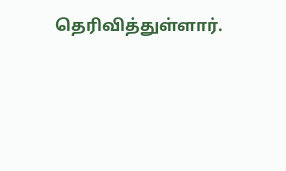தெரிவித்துள்ளார்.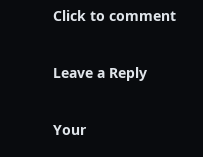Click to comment

Leave a Reply

Your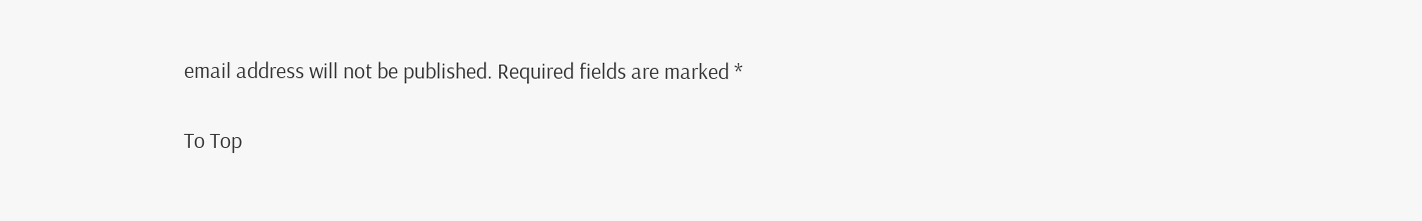email address will not be published. Required fields are marked *

To Top